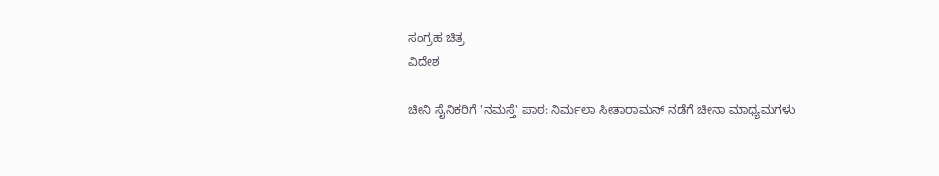ಸಂಗ್ರಹ ಚಿತ್ರ
ವಿದೇಶ

ಚೀನಿ ಸೈನಿಕರಿಗೆ 'ನಮಸ್ತೆ' ಪಾಠ: ನಿರ್ಮಲಾ ಸೀತಾರಾಮನ್ ನಡೆಗೆ ಚೀನಾ ಮಾಧ್ಯಮಗಳು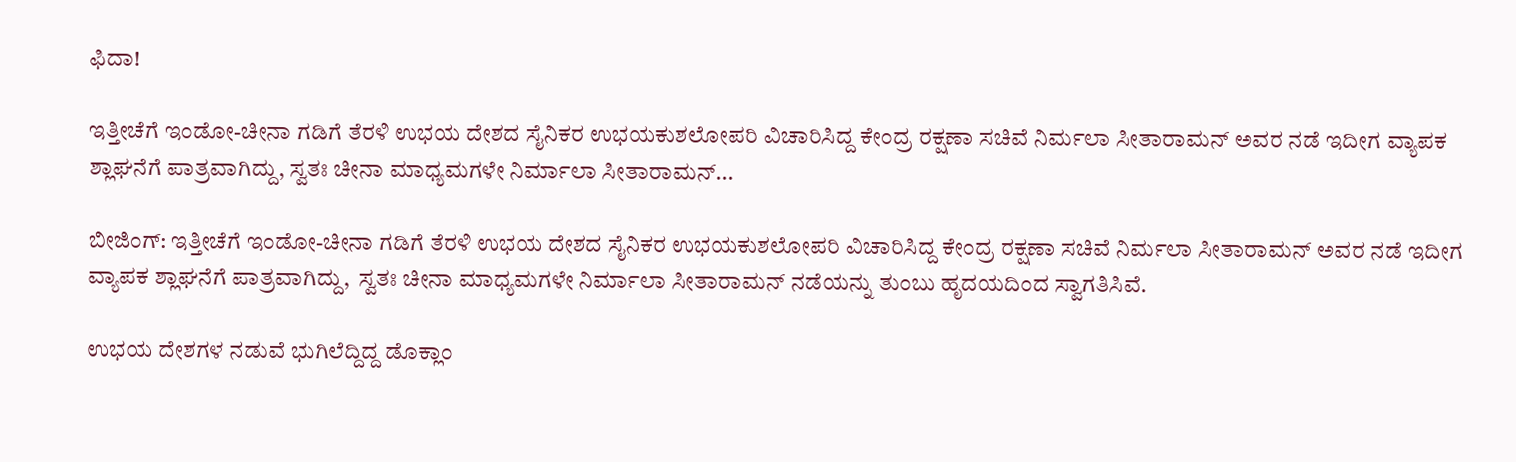ಫಿದಾ!

ಇತ್ತೀಚೆಗೆ ಇಂಡೋ-ಚೀನಾ ಗಡಿಗೆ ತೆರಳಿ ಉಭಯ ದೇಶದ ಸೈನಿಕರ ಉಭಯಕುಶಲೋಪರಿ ವಿಚಾರಿಸಿದ್ದ ಕೇಂದ್ರ ರಕ್ಷಣಾ ಸಚಿವೆ ನಿರ್ಮಲಾ ಸೀತಾರಾಮನ್ ಅವರ ನಡೆ ಇದೀಗ ವ್ಯಾಪಕ ಶ್ಲಾಘನೆಗೆ ಪಾತ್ರವಾಗಿದ್ದು, ಸ್ವತಃ ಚೀನಾ ಮಾಧ್ಯಮಗಳೇ ನಿರ್ಮಾಲಾ ಸೀತಾರಾಮನ್...

ಬೀಜಿಂಗ್: ಇತ್ತೀಚೆಗೆ ಇಂಡೋ-ಚೀನಾ ಗಡಿಗೆ ತೆರಳಿ ಉಭಯ ದೇಶದ ಸೈನಿಕರ ಉಭಯಕುಶಲೋಪರಿ ವಿಚಾರಿಸಿದ್ದ ಕೇಂದ್ರ ರಕ್ಷಣಾ ಸಚಿವೆ ನಿರ್ಮಲಾ ಸೀತಾರಾಮನ್ ಅವರ ನಡೆ ಇದೀಗ ವ್ಯಾಪಕ ಶ್ಲಾಘನೆಗೆ ಪಾತ್ರವಾಗಿದ್ದು,  ಸ್ವತಃ ಚೀನಾ ಮಾಧ್ಯಮಗಳೇ ನಿರ್ಮಾಲಾ ಸೀತಾರಾಮನ್ ನಡೆಯನ್ನು ತುಂಬು ಹೃದಯದಿಂದ ಸ್ವಾಗತಿಸಿವೆ.

ಉಭಯ ದೇಶಗಳ ನಡುವೆ ಭುಗಿಲೆದ್ದಿದ್ದ ಡೊಕ್ಲಾಂ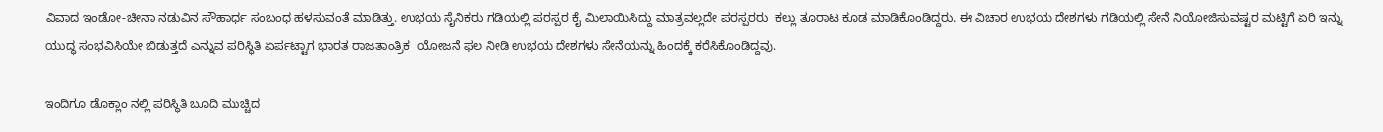ವಿವಾದ ಇಂಡೋ-ಚೀನಾ ನಡುವಿನ ಸೌಹಾರ್ಧ ಸಂಬಂಧ ಹಳಸುವಂತೆ ಮಾಡಿತ್ತು. ಉಭಯ ಸೈನಿಕರು ಗಡಿಯಲ್ಲಿ ಪರಸ್ಪರ ಕೈ ಮಿಲಾಯಿಸಿದ್ದು ಮಾತ್ರವಲ್ಲದೇ ಪರಸ್ಪರರು  ಕಲ್ಲು ತೂರಾಟ ಕೂಡ ಮಾಡಿಕೊಂಡಿದ್ದರು. ಈ ವಿಚಾರ ಉಭಯ ದೇಶಗಳು ಗಡಿಯಲ್ಲಿ ಸೇನೆ ನಿಯೋಜಿಸುವಷ್ಟರ ಮಟ್ಟಿಗೆ ಏರಿ ಇನ್ನು ಯುದ್ಧ ಸಂಭವಿಸಿಯೇ ಬಿಡುತ್ತದೆ ಎನ್ನುವ ಪರಿಸ್ಥಿತಿ ಏರ್ಪಟ್ಟಾಗ ಭಾರತ ರಾಜತಾಂತ್ರಿಕ  ಯೋಜನೆ ಫಲ ನೀಡಿ ಉಭಯ ದೇಶಗಳು ಸೇನೆಯನ್ನು ಹಿಂದಕ್ಕೆ ಕರೆಸಿಕೊಂಡಿದ್ದವು.

ಇಂದಿಗೂ ಡೊಕ್ಲಾಂ ನಲ್ಲಿ ಪರಿಸ್ಥಿತಿ ಬೂದಿ ಮುಚ್ಚಿದ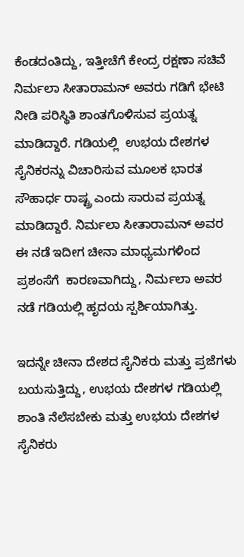ಕೆಂಡದಂತಿದ್ದು, ಇತ್ತೀಚೆಗೆ ಕೇಂದ್ರ ರಕ್ಷಣಾ ಸಚಿವೆ ನಿರ್ಮಲಾ ಸೀತಾರಾಮನ್ ಅವರು ಗಡಿಗೆ ಭೇಟಿ ನೀಡಿ ಪರಿಸ್ಥಿತಿ ಶಾಂತಗೊಳಿಸುವ ಪ್ರಯತ್ನ ಮಾಡಿದ್ದಾರೆ. ಗಡಿಯಲ್ಲಿ  ಉಭಯ ದೇಶಗಳ ಸೈನಿಕರನ್ನು ವಿಚಾರಿಸುವ ಮೂಲಕ ಭಾರತ ಸೌಹಾರ್ಧ ರಾಷ್ಟ್ರ ಎಂದು ಸಾರುವ ಪ್ರಯತ್ನ ಮಾಡಿದ್ದಾರೆ. ನಿರ್ಮಲಾ ಸೀತಾರಾಮನ್ ಅವರ ಈ ನಡೆ ಇದೀಗ ಚೀನಾ ಮಾಧ್ಯಮಗಳಿಂದ ಪ್ರಶಂಸೆಗೆ  ಕಾರಣವಾಗಿದ್ದು, ನಿರ್ಮಲಾ ಅವರ ನಡೆ ಗಡಿಯಲ್ಲಿ ಹೃದಯ ಸ್ಪರ್ಶಿಯಾಗಿತ್ತು.

ಇದನ್ನೇ ಚೀನಾ ದೇಶದ ಸೈನಿಕರು ಮತ್ತು ಪ್ರಜೆಗಳು ಬಯಸುತ್ತಿದ್ದು, ಉಭಯ ದೇಶಗಳ ಗಡಿಯಲ್ಲಿ ಶಾಂತಿ ನೆಲೆಸಬೇಕು ಮತ್ತು ಉಭಯ ದೇಶಗಳ ಸೈನಿಕರು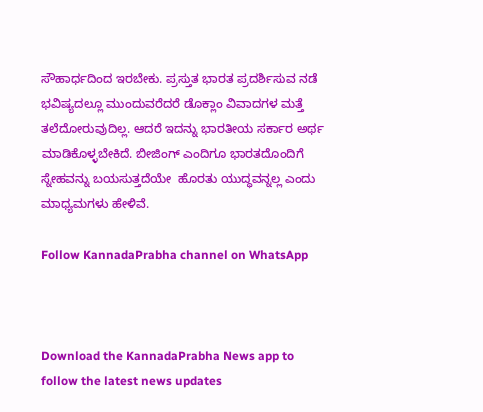ಸೌಹಾರ್ಧದಿಂದ ಇರಬೇಕು. ಪ್ರಸ್ತುತ ಭಾರತ ಪ್ರದರ್ಶಿಸುವ ನಡೆ  ಭವಿಷ್ಯದಲ್ಲೂ ಮುಂದುವರೆದರೆ ಡೊಕ್ಲಾಂ ವಿವಾದಗಳ ಮತ್ತೆ ತಲೆದೋರುವುದಿಲ್ಲ. ಆದರೆ ಇದನ್ನು ಭಾರತೀಯ ಸರ್ಕಾರ ಅರ್ಥ ಮಾಡಿಕೊಳ್ಳಬೇಕಿದೆ. ಬೀಜಿಂಗ್ ಎಂದಿಗೂ ಭಾರತದೊಂದಿಗೆ ಸ್ನೇಹವನ್ನು ಬಯಸುತ್ತದೆಯೇ  ಹೊರತು ಯುದ್ಧವನ್ನಲ್ಲ ಎಂದು ಮಾಧ್ಯಮಗಳು ಹೇಳಿವೆ.

Follow KannadaPrabha channel on WhatsApp



Download the KannadaPrabha News app to follow the latest news updates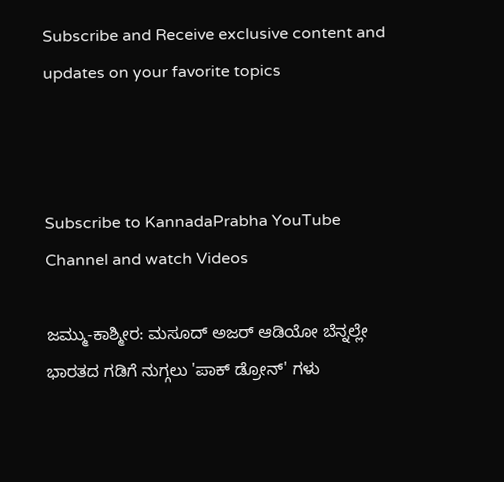Subscribe and Receive exclusive content and updates on your favorite topics



Subscribe to KannadaPrabha YouTube Channel and watch Videos

ಜಮ್ಮು-ಕಾಶ್ಮೀರ: ಮಸೂದ್ ಅಜರ್ ಆಡಿಯೋ ಬೆನ್ನಲ್ಲೇ ಭಾರತದ ಗಡಿಗೆ ನುಗ್ಗಲು 'ಪಾಕ್ ಡ್ರೋನ್' ಗಳು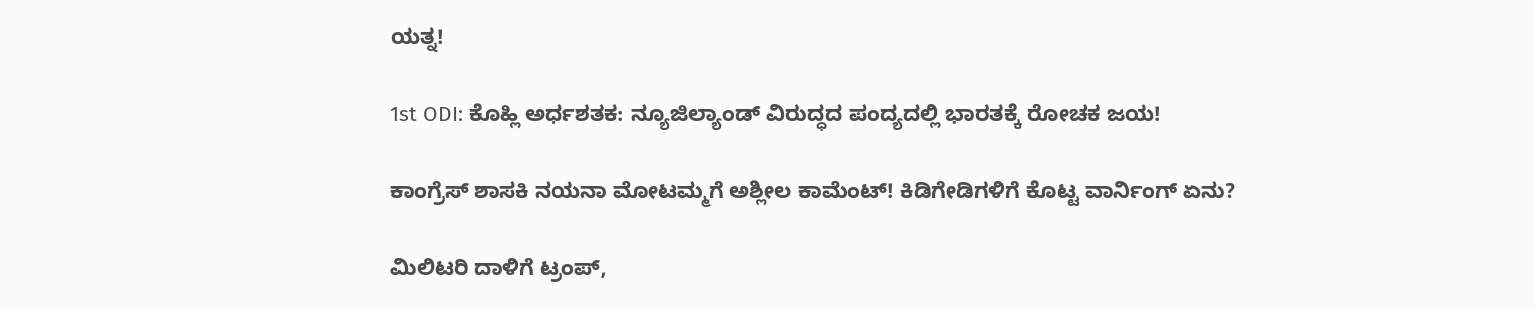ಯತ್ನ!

1st ODI: ಕೊಹ್ಲಿ ಅರ್ಧಶತಕ: ನ್ಯೂಜಿಲ್ಯಾಂಡ್ ವಿರುದ್ಧದ ಪಂದ್ಯದಲ್ಲಿ ಭಾರತಕ್ಕೆ ರೋಚಕ ಜಯ!

ಕಾಂಗ್ರೆಸ್ ಶಾಸಕಿ ನಯನಾ ಮೋಟಮ್ಮಗೆ ಅಶ್ಲೀಲ ಕಾಮೆಂಟ್! ಕಿಡಿಗೇಡಿಗಳಿಗೆ ಕೊಟ್ಟ ವಾರ್ನಿಂಗ್ ಏನು?

ಮಿಲಿಟರಿ ದಾಳಿಗೆ ಟ್ರಂಪ್,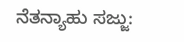ನೆತನ್ಯಾಹು ಸಜ್ಜು: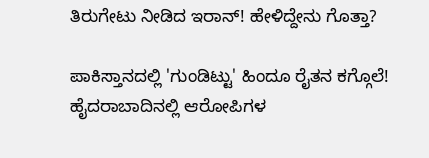ತಿರುಗೇಟು ನೀಡಿದ ಇರಾನ್! ಹೇಳಿದ್ದೇನು ಗೊತ್ತಾ?

ಪಾಕಿಸ್ತಾನದಲ್ಲಿ 'ಗುಂಡಿಟ್ಟು' ಹಿಂದೂ ರೈತನ ಕಗ್ಗೊಲೆ! ಹೈದರಾಬಾದಿನಲ್ಲಿ ಆರೋಪಿಗಳ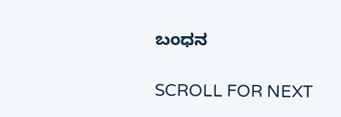ಬಂಧನ

SCROLL FOR NEXT